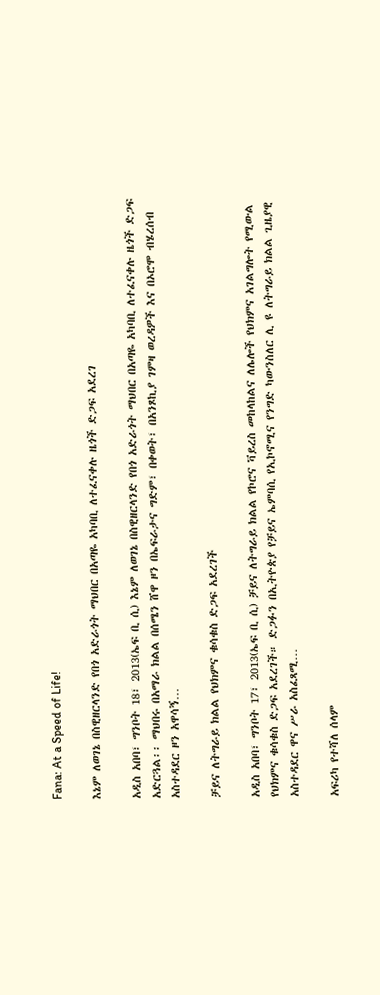Fana: At a Speed of Life!

እኔም ለወገኔ በስዊዘርላንድ የበጎ አድራጎት ማህበር በአጣዬ አካባቢ ለተፈናቀሉ ዜጎች ድጋፍ አደረገ

አዲስ አበባ፣ ግንቦት 18፣ 2013(ኤፍ ቢ ሲ) እኔም ለወገኔ በስዊዘርላንድ የበጎ አድራጎት ማህበር በአጣዬ አካባቢ ለተፈናቀሉ ዜጎች ድጋፍ አድርጓል፡፡ ማህበሩ በአማራ ክልል በሰሜን ሸዋ ዞን በኤፍራታና ግድም፣ በቀወት፣ በአንጾኪያ ገምዛ ወረዳዎች እና በኦሮሞ ብሄረሰብ አስተዳደር ዞን አዋሳኝ…

ቻይና ለትግራይ ክልል የህክምና ቁሳቁስ ድጋፍ አደረገች

አዲስ አበባ፣ ግንቦት 17፣ 2013(ኤፍ ቢ ሲ) ቻይና ለትግራይ ክልል የኮሮና ቫይረስ መከላከልና ለሌሎች የህክምና አገልግሎት የሚውል የህክምና ቁሳቁስ ድጋፍ አደረገች። ድጋፉን በኢትዮጵያ የቻይና ኤምባሲ የኢኮኖሚና የንግድ ካውንስለር ሊ ዩ ለትግራይ ክልል ጊዜያዊ አስተዳደር ዋና ሥራ አስፈጻሚ…

አፍሪካ የተሻለ ሰላም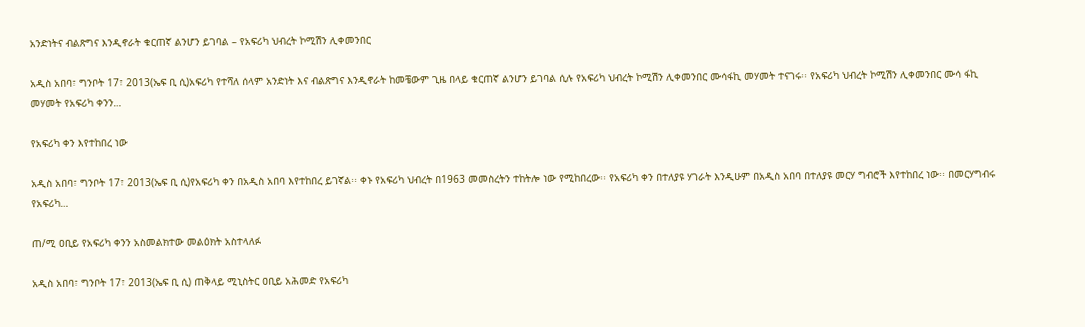አንድነትና ብልጽግና እንዲኖራት ቁርጠኛ ልንሆን ይገባል – የአፍሪካ ህብረት ኮሚሽን ሊቀመንበር

አዲስ አበባ፣ ግንቦት 17፣ 2013(ኤፍ ቢ ሲ)አፍሪካ የተሻለ ሰላም አንድነት እና ብልጽግና እንዲኖራት ከመቼውም ጊዜ በላይ ቁርጠኛ ልንሆን ይገባል ሲሉ የአፍሪካ ህብረት ኮሚሽን ሊቀመንበር ሙሳፋኪ መሃመት ተናገሩ፡፡ የአፍሪካ ህብረት ኮሚሽን ሊቀመንበር ሙሳ ፋኪ መሃመት የአፍሪካ ቀንን…

የአፍሪካ ቀን እየተከበረ ነው

አዲስ አበባ፣ ግንቦት 17፣ 2013(ኤፍ ቢ ሲ)የአፍሪካ ቀን በአዲስ አበባ እየተከበረ ይገኛል፡፡ ቀኑ የአፍሪካ ህብረት በ1963 መመስረትን ተከትሎ ነው የሚከበረው፡፡ የአፍሪካ ቀን በተለያዩ ሃገራት እንዲሁም በአዲስ አበባ በተለያዩ መርሃ ግብሮች እየተከበረ ነው፡፡ በመርሃግብሩ የአፍሪካ…

ጠ/ሚ ዐቢይ የአፍሪካ ቀንን አስመልክተው መልዕክት አስተላለፉ

አዲስ አበባ፣ ግንቦት 17፣ 2013(ኤፍ ቢ ሲ) ጠቅላይ ሚኒስትር ዐቢይ አሕመድ የአፍሪካ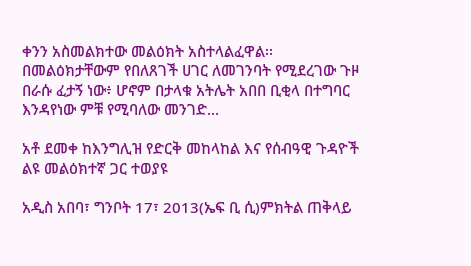ቀንን አስመልክተው መልዕክት አስተላልፈዋል፡፡ በመልዕክታቸውም የበለጸገች ሀገር ለመገንባት የሚደረገው ጉዞ በራሱ ፈታኝ ነው፥ ሆኖም በታላቁ አትሌት አበበ ቢቂላ በተግባር እንዳየነው ምቹ የሚባለው መንገድ…

አቶ ደመቀ ከእንግሊዝ የድርቅ መከላከል እና የሰብዓዊ ጉዳዮች ልዩ መልዕክተኛ ጋር ተወያዩ

አዲስ አበባ፣ ግንቦት 17፣ 2013(ኤፍ ቢ ሲ)ምክትል ጠቅላይ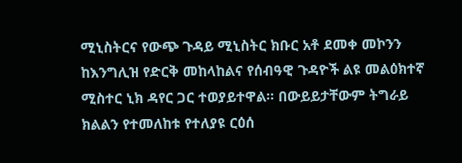ሚኒስትርና የውጭ ጉዳይ ሚኒስትር ክቡር አቶ ደመቀ መኮንን ከእንግሊዝ የድርቅ መከላከልና የሰብዓዊ ጉዳዮች ልዩ መልዕክተኛ ሚስተር ኒክ ዳየር ጋር ተወያይተዋል፡፡ በውይይታቸውም ትግራይ ክልልን የተመለከቱ የተለያዩ ርዕሰ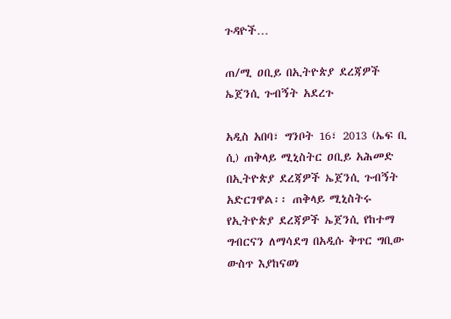ጉዳዮች…

ጠ/ሚ ዐቢይ በኢትዮጵያ ደረጃዎች ኤጀንሲ ጉብኝት አደረጉ

አዲስ አበባ፣ ግንቦት 16፣ 2013 (ኤፍ ቢ ሲ) ጠቅላይ ሚኒስትር ዐቢይ አሕመድ በኢትዮጵያ ደረጃዎች ኤጀንሲ ጉብኝት አድርገዋል፡፡ ጠቅላይ ሚኒስትሩ የኢትዮጵያ ደረጃዎች ኤጀንሲ የከተማ ግብርናን ለማሳደግ በአዲሱ ቅጥር ግቢው ውስጥ እያከናወነ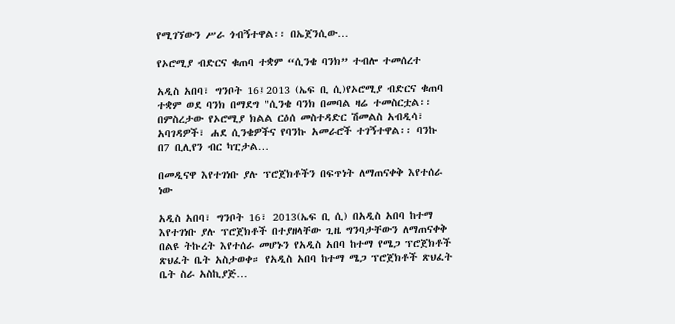የሚገኘውን ሥራ ጎብኝተዋል፡፡ በኤጀንሲው…

የኦሮሚያ ብድርና ቁጠባ ተቋም “ሲንቄ ባንክ” ተብሎ ተመሰረተ

አዲስ አበባ፣ ግንቦት 16፤2013 (ኤፍ ቢ ሲ)የኦሮሚያ ብድርና ቁጠባ ተቋም ወደ ባንክ በማደግ "ሲንቄ ባንክ በመባል ዛሬ ተመስርቷል፡፡ በምስረታው የኦሮሚያ ክልል ርዕሰ መስተዳድር ሽመልስ አብዲሳ፣ አባገዳዎች፣ ሐደ ሲንቄዎችና የባንኩ አመራሮች ተገኝተዋል፡፡ ባንኩ በ7 ቢሊየን ብር ካፒታል…

በመዲናዋ እየተገነቡ ያሉ ፕሮጀክቶችን በፍጥነት ለማጠናቀቅ እየተሰራ ነው

አዲስ አበባ፣ ግንቦት 16፣ 2013(ኤፍ ቢ ሲ) በአዲስ አበባ ከተማ እየተገነቡ ያሉ ፕሮጀክቶች በተያዘላቸው ጊዜ ግንባታቸውን ለማጠናቀቅ በልዩ ትኩረት እየተሰራ መሆኑን የአዲስ አበባ ከተማ የሜጋ ፕሮጀክቶች ጽህፈት ቤት አስታወቀ። የአዲስ አበባ ከተማ ሜጋ ፕሮጀክቶች ጽህፈት ቤት ስራ አስኪያጅ…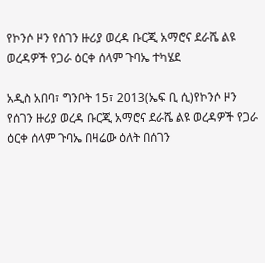የኮንሶ ዞን የሰገን ዙሪያ ወረዳ ቡርጂ አማሮና ደራሼ ልዩ ወረዳዎች የጋራ ዕርቀ ሰላም ጉባኤ ተካሄደ

አዲስ አበባ፣ ግንቦት 15፣ 2013(ኤፍ ቢ ሲ)የኮንሶ ዞን የሰገን ዙሪያ ወረዳ ቡርጂ አማሮና ደራሼ ልዩ ወረዳዎች የጋራ ዕርቀ ሰላም ጉባኤ በዛሬው ዕለት በሰገን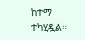ከተማ ተካሂዷል።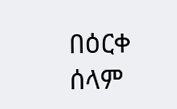በዕርቀ ሰላም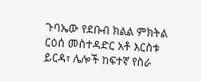ጉባኤው የደቡብ ክልል ምክትል ርዕሰ መስተዳድር አቶ እርስቱ ይርዳ፣ ሌሎች ከፍተኛ የስራ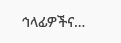ኅላፊዎችና…